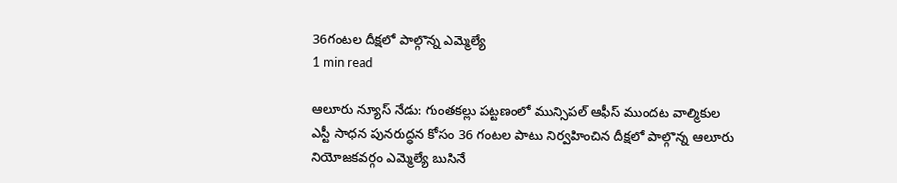36గంటల దీక్షలో పాల్గొన్న ఎమ్మెల్యే
1 min read

ఆలూరు న్యూస్ నేడు: గుంతకల్లు పట్టణంలో మున్సిపల్ ఆఫీస్ ముందట వాల్మికుల ఎస్టీ సాధన పునరుద్ధన కోసం 36 గంటల పాటు నిర్వహించిన దీక్షలో పాల్గొన్న ఆలూరు నియోజకవర్గం ఎమ్మెల్యే బుసినే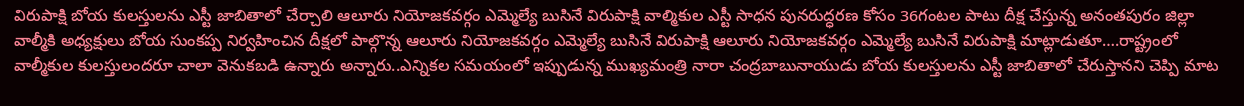విరుపాక్షి బోయ కులస్తులను ఎస్టీ జాబితాలో చేర్చాలి ఆలూరు నియోజకవర్గం ఎమ్మెల్యే బుసినే విరుపాక్షి వాల్మికుల ఎస్టీ సాధన పునరుద్ధరణ కోసం 36గంటల పాటు దీక్ష చేస్తున్న అనంతపురం జిల్లా వాల్మీకి అధ్యక్షులు బోయ సుంకప్ప నిర్వహించిన దీక్షలో పాల్గొన్న ఆలూరు నియోజకవర్గం ఎమ్మెల్యే బుసినే విరుపాక్షి ఆలూరు నియోజకవర్గం ఎమ్మెల్యే బుసినే విరుపాక్షి మాట్లాడుతూ….రాష్ట్రంలో వాల్మీకుల కులస్తులందరూ చాలా వెనుకబడి ఉన్నారు అన్నారు..ఎన్నికల సమయంలో ఇప్పుడున్న ముఖ్యమంత్రి నారా చంద్రబాబునాయుడు బోయ కులస్తులను ఎస్టీ జాబితాలో చేరుస్తానని చెప్పి మాట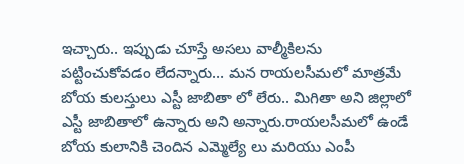ఇచ్చారు.. ఇప్పుడు చూస్తే అసలు వాల్మీకిలను పట్టించుకోవడం లేదన్నారు… మన రాయలసీమలో మాత్రమే బోయ కులస్తులు ఎస్టీ జాబితా లో లేరు.. మిగితా అని జిల్లాలో ఎస్టీ జాబితాలో ఉన్నారు అని అన్నారు.రాయలసీమలో ఉండే బోయ కులానికి చెందిన ఎమ్మెల్యే లు మరియు ఎంపీ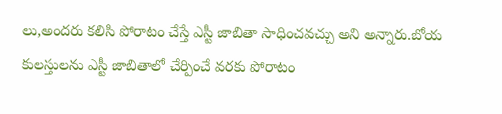లు,అందరు కలిసి పోరాటం చేస్తే ఎస్టీ జాబితా సాధించవచ్చు అని అన్నారు.బోయ కులస్తులను ఎస్టీ జాబితాలో చేర్పించే వరకు పోరాటం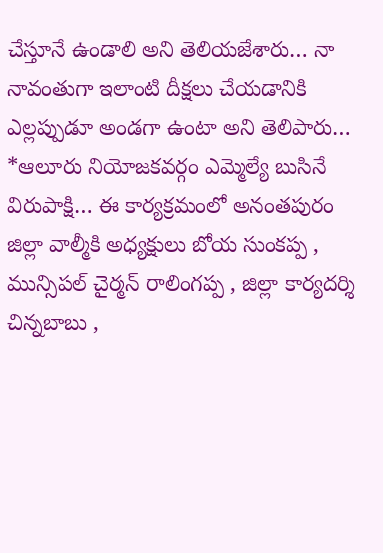చేస్తూనే ఉండాలి అని తెలియజేశారు… నా నావంతుగా ఇలాంటి దీక్షలు చేయడానికి ఎల్లప్పుడూ అండగా ఉంటా అని తెలిపారు… *ఆలూరు నియోజకవర్గం ఎమ్మెల్యే బుసినే విరుపాక్షి… ఈ కార్యక్రమంలో అనంతపురం జిల్లా వాల్మీకి అధ్యక్షులు బోయ సుంకప్ప , మున్సిపల్ చైర్మన్ రాలింగప్ప , జిల్లా కార్యదర్శి చిన్నబాబు ,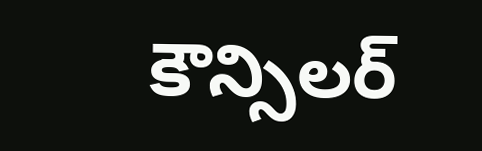కౌన్సిలర్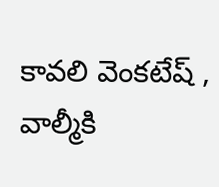కావలి వెంకటేష్ , వాల్మీకి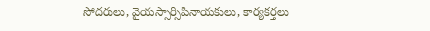సోదరులు, వైయస్సార్సిపినాయకులు, కార్యకర్తలు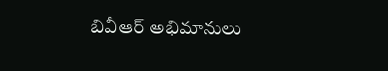బివీఆర్ అభిమానులు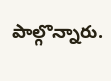పాల్గొన్నారు.